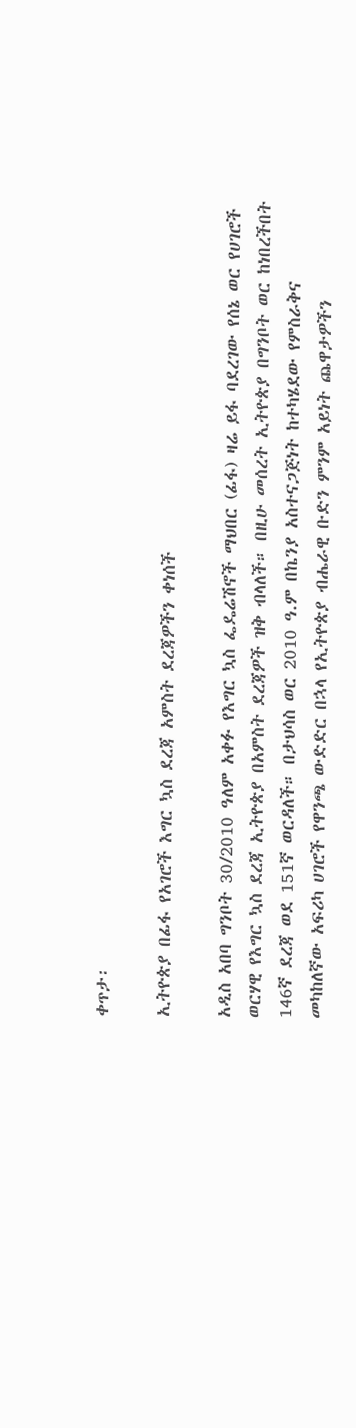ቀጥታ፡

ኢትዮጵያ በፊፋ የአገሮች እግር ኳስ ደረጃ አምስት ደረጃዎችን ቀነሰች

አዲስ አበባ ግንቦት 30/2010 ዓለም አቀፉ የእግር ኳስ ፌዴሬሽኖች ማህበር (ፊፋ) ዛሬ ይፋ ባደረገው የሰኔ ወር የሀገሮች ወርሃዊ የእግር ኳስ ደረጃ ኢትዮጵያ በአምስት ደረጃዎች ዝቅ ብላለች። በዚሁ መሰረት ኢትዮጵያ በግንቦት ወር ከነበረችበት 146ኛ ደረጃ ወደ 151ኛ ወርዳለች። በታህሳስ ወር 2010 ዓ.ም በኬንያ አስተናጋጅነት ከተካሄደው የምስራቅና መካከለኛው አፍሪካ ሀገሮች የዋንጫ ውድድር በኋላ የኢትዮጵያ ብሔራዊ ቡድን ምንም አይነት ጨዋታዎችን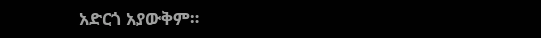አድርጎ አያውቅም።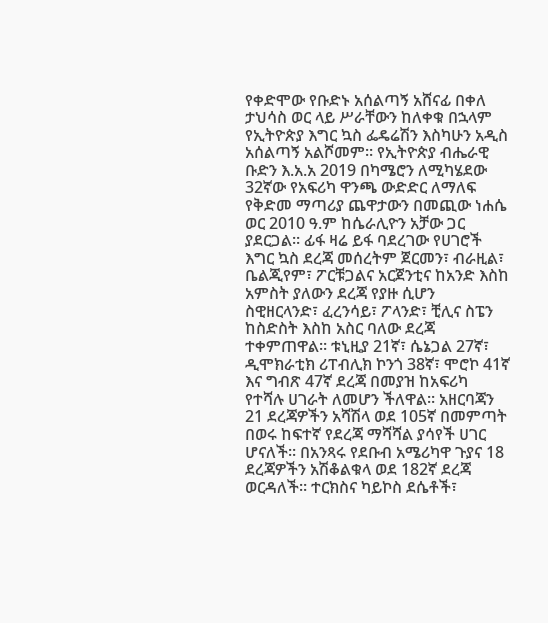የቀድሞው የቡድኑ አሰልጣኝ አሸናፊ በቀለ ታህሳስ ወር ላይ ሥራቸውን ከለቀቁ በኋላም የኢትዮጵያ እግር ኳስ ፌዴሬሽን እስካሁን አዲስ አሰልጣኝ አልሾመም። የኢትዮጵያ ብሔራዊ ቡድን እ.አ.አ 2019 በካሜሮን ለሚካሄደው 32ኛው የአፍሪካ ዋንጫ ውድድር ለማለፍ የቅድመ ማጣሪያ ጨዋታውን በመጪው ነሐሴ ወር 2010 ዓ.ም ከሴራሊዮን አቻው ጋር ያደርጋል። ፊፋ ዛሬ ይፋ ባደረገው የሀገሮች እግር ኳስ ደረጃ መሰረትም ጀርመን፣ ብራዚል፣ ቤልጂየም፣ ፖርቹጋልና አርጀንቲና ከአንድ እስከ አምስት ያለውን ደረጃ የያዙ ሲሆን ስዊዘርላንድ፣ ፈረንሳይ፣ ፖላንድ፣ ቺሊና ስፔን ከስድስት እስከ አስር ባለው ደረጃ ተቀምጠዋል። ቱኒዚያ 21ኛ፣ ሴኔጋል 27ኛ፣ ዲሞክራቲክ ሪፐብሊክ ኮንጎ 38ኛ፣ ሞሮኮ 41ኛ እና ግብጽ 47ኛ ደረጃ በመያዝ ከአፍሪካ የተሻሉ ሀገራት ለመሆን ችለዋል። አዘርባጃን 21 ደረጃዎችን አሻሽላ ወደ 105ኛ በመምጣት በወሩ ከፍተኛ የደረጃ ማሻሻል ያሳየች ሀገር ሆናለች። በአንጻሩ የደቡብ አሜሪካዋ ጉያና 18 ደረጃዎችን አሽቆልቁላ ወደ 182ኛ ደረጃ ወርዳለች። ተርክስና ካይኮስ ደሴቶች፣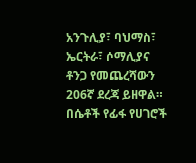አንጉሊያ፣ ባህማስ፣ ኤርትራ፣ ሶማሊያና ቶንጋ የመጨረሻውን 206ኛ ደረጃ ይዘዋል። በሴቶች የፊፋ የሀገሮች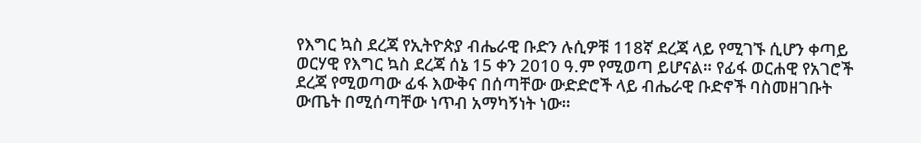የእግር ኳስ ደረጃ የኢትዮጵያ ብሔራዊ ቡድን ሉሲዎቹ 118ኛ ደረጃ ላይ የሚገኙ ሲሆን ቀጣይ ወርሃዊ የእግር ኳስ ደረጃ ሰኔ 15 ቀን 2010 ዓ.ም የሚወጣ ይሆናል። የፊፋ ወርሐዊ የአገሮች ደረጃ የሚወጣው ፊፋ እውቅና በሰጣቸው ውድድሮች ላይ ብሔራዊ ቡድኖች ባስመዘገቡት ውጤት በሚሰጣቸው ነጥብ አማካኝነት ነው።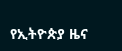የኢትዮጵያ ዜና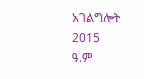አገልግሎት
2015
ዓ.ም